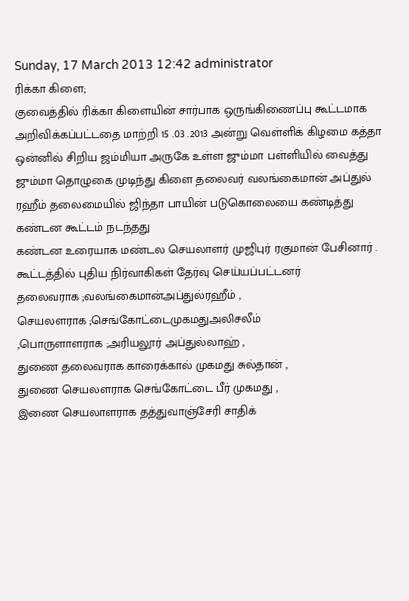Sunday, 17 March 2013 12:42 administrator
ரிக்கா கிளை;
குவைத்தில் ரிக்கா கிளையின் சார்பாக ஒருங்கிணைப்பு கூட்டமாக அறிவிக்கப்பட்டதை மாற்றி 15 .03 .2013 அன்று வெள்ளிக் கிழமை கத்தா ஒன்னில் சிறிய ஜம்மியா அருகே உள்ள ஜும்மா பள்ளியில் வைத்து ஜும்மா தொழுகை முடிந்து கிளை தலைவர் வலங்கைமான் அப்துல் ரஹீம் தலைமையில் ஜிந்தா பாயின் படுகொலையை கண்டித்து கண்டன கூட்டம் நடந்தது
கண்டன உரையாக மண்டல செயலாளர் முஜிபுர் ரகுமான் பேசினார் .
கூட்டத்தில் புதிய நிர்வாகிகள் தேர்வு செய்யப்பட்டனர்
தலைவராக ;வலங்கைமான்அப்துல்ரஹீம் ,
செயலளராக ;செங்கோட்டைமுகமதுஅலிசலீம்
,பொருளாளராக ;அரியலூர் அப்துல்லாஹ் ,
துணை தலைவராக காரைக்கால் முகமது சுல்தான் ,
துணை செயலளராக செங்கோட்டை பீர் முகமது ,
இணை செயலாளராக தத்துவாஞ்சேரி சாதிக்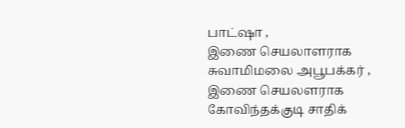பாட்ஷா ,
இணை செயலாளராக சுவாமிமலை அபூபக்கர் ,
இணை செயலளராக கோவிந்தக்குடி சாதிக்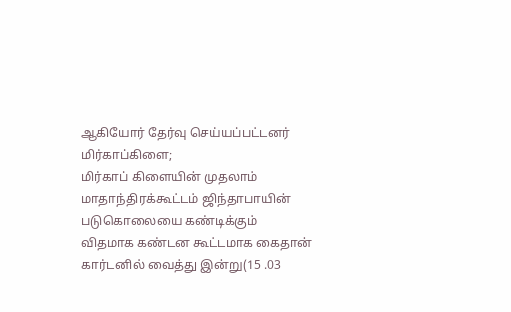ஆகியோர் தேர்வு செய்யப்பட்டனர்
மிர்காப்கிளை;
மிர்காப் கிளையின் முதலாம் மாதாந்திரக்கூட்டம் ஜிந்தாபாயின் படுகொலையை கண்டிக்கும் விதமாக கண்டன கூட்டமாக கைதான் கார்டனில் வைத்து இன்று(15 .03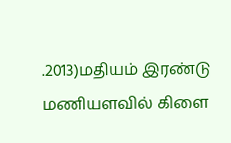.2013)மதியம் இரண்டு மணியளவில் கிளை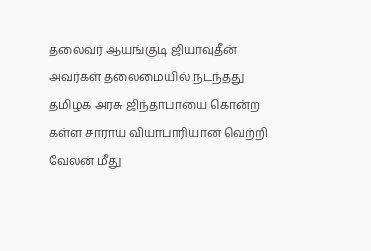தலைவர் ஆயங்குடி ஜியாவுதீன் அவர்கள் தலைமையில் நடந்தது
தமிழக அரசு ஜிந்தாபாயை கொன்ற கள்ள சாராய வியாபாரியான வெற்றி வேலன் மீது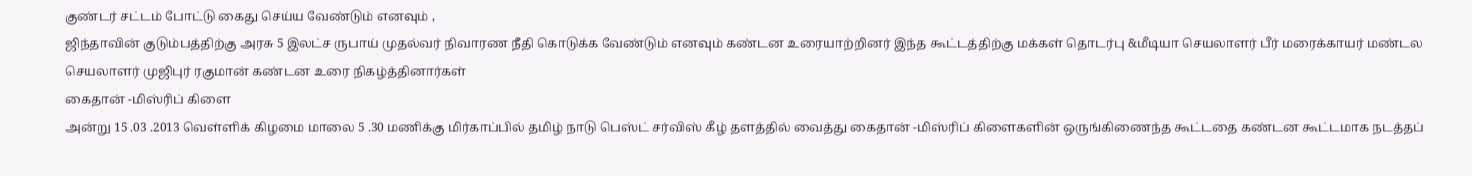குண்டர் சட்டம் போட்டு கைது செய்ய வேண்டும் எனவும் ,
ஜிந்தாவின் குடும்பத்திற்கு அரசு 5 இலட்ச ருபாய் முதல்வர் நிவாரண நீதி கொடுக்க வேண்டும் எனவும் கண்டன உரையாற்றினர் இந்த கூட்டத்திற்கு மக்கள் தொடர்பு &மீடியா செயலாளர் பீர் மரைக்காயர் மண்டல செயலாளர் முஜிபுர் ரகுமான் கண்டன உரை நிகழ்த்தினார்கள்
கைதான் -மிஸ்ரிப் கிளை
அன்று 15 .03 .2013 வெள்ளிக் கிழமை மாலை 5 .30 மணிக்கு மிர்காப்பில் தமிழ் நாடு பெஸ்ட் சர்விஸ் கீழ் தளத்தில் வைத்து கைதான் -மிஸ்ரிப் கிளைகளின் ஒருங்கிணைந்த கூட்டதை கண்டன கூட்டமாக நடத்தப்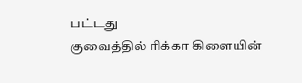பட்டது
குவைத்தில் ரிக்கா கிளையின்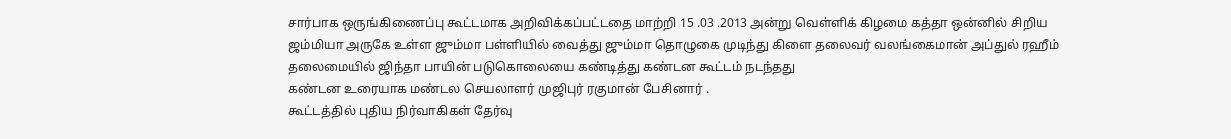சார்பாக ஒருங்கிணைப்பு கூட்டமாக அறிவிக்கப்பட்டதை மாற்றி 15 .03 .2013 அன்று வெள்ளிக் கிழமை கத்தா ஒன்னில் சிறிய ஜம்மியா அருகே உள்ள ஜும்மா பள்ளியில் வைத்து ஜும்மா தொழுகை முடிந்து கிளை தலைவர் வலங்கைமான் அப்துல் ரஹீம் தலைமையில் ஜிந்தா பாயின் படுகொலையை கண்டித்து கண்டன கூட்டம் நடந்தது
கண்டன உரையாக மண்டல செயலாளர் முஜிபுர் ரகுமான் பேசினார் .
கூட்டத்தில் புதிய நிர்வாகிகள் தேர்வு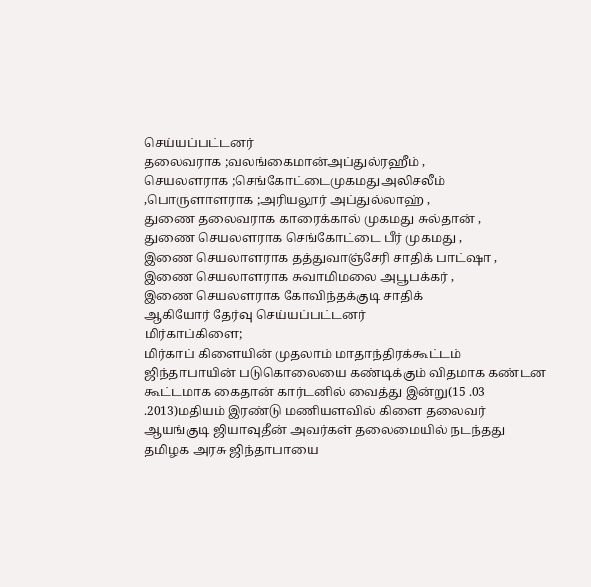செய்யப்பட்டனர்
தலைவராக ;வலங்கைமான்அப்துல்ரஹீம் ,
செயலளராக ;செங்கோட்டைமுகமதுஅலிசலீம்
,பொருளாளராக ;அரியலூர் அப்துல்லாஹ் ,
துணை தலைவராக காரைக்கால் முகமது சுல்தான் ,
துணை செயலளராக செங்கோட்டை பீர் முகமது ,
இணை செயலாளராக தத்துவாஞ்சேரி சாதிக் பாட்ஷா ,
இணை செயலாளராக சுவாமிமலை அபூபக்கர் ,
இணை செயலளராக கோவிந்தக்குடி சாதிக்
ஆகியோர் தேர்வு செய்யப்பட்டனர்
மிர்காப்கிளை;
மிர்காப் கிளையின் முதலாம் மாதாந்திரக்கூட்டம் ஜிந்தாபாயின் படுகொலையை கண்டிக்கும் விதமாக கண்டன கூட்டமாக கைதான் கார்டனில் வைத்து இன்று(15 .03 .2013)மதியம் இரண்டு மணியளவில் கிளை தலைவர் ஆயங்குடி ஜியாவுதீன் அவர்கள் தலைமையில் நடந்தது
தமிழக அரசு ஜிந்தாபாயை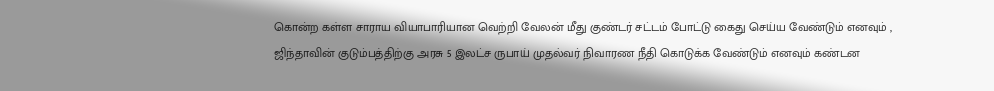கொன்ற கள்ள சாராய வியாபாரியான வெற்றி வேலன் மீது குண்டர் சட்டம் போட்டு கைது செய்ய வேண்டும் எனவும் ,
ஜிந்தாவின் குடும்பத்திற்கு அரசு 5 இலட்ச ருபாய் முதல்வர் நிவாரண நீதி கொடுக்க வேண்டும் எனவும் கண்டன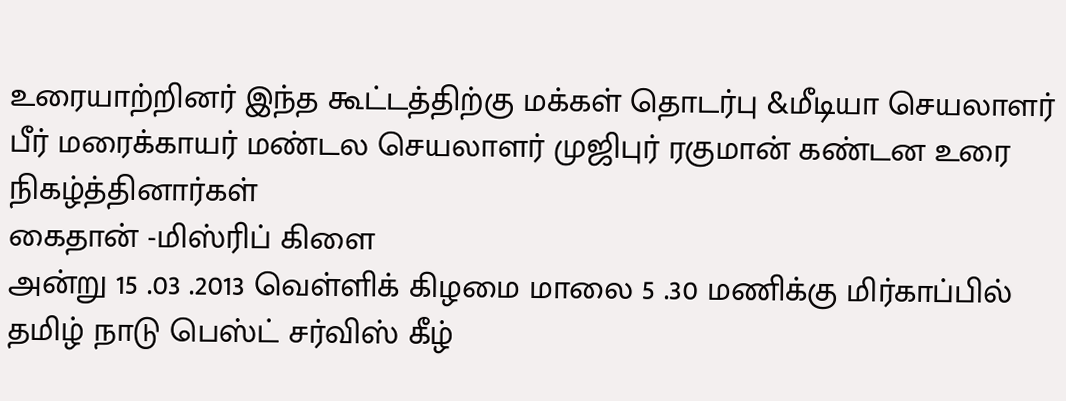உரையாற்றினர் இந்த கூட்டத்திற்கு மக்கள் தொடர்பு &மீடியா செயலாளர் பீர் மரைக்காயர் மண்டல செயலாளர் முஜிபுர் ரகுமான் கண்டன உரை நிகழ்த்தினார்கள்
கைதான் -மிஸ்ரிப் கிளை
அன்று 15 .03 .2013 வெள்ளிக் கிழமை மாலை 5 .30 மணிக்கு மிர்காப்பில் தமிழ் நாடு பெஸ்ட் சர்விஸ் கீழ்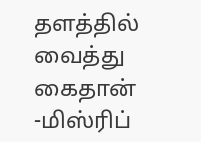தளத்தில் வைத்து கைதான் -மிஸ்ரிப்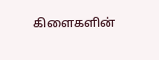கிளைகளின்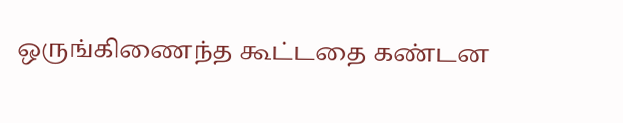ஒருங்கிணைந்த கூட்டதை கண்டன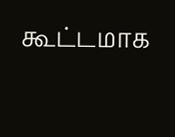கூட்டமாக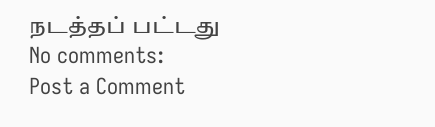நடத்தப் பட்டது
No comments:
Post a Comment